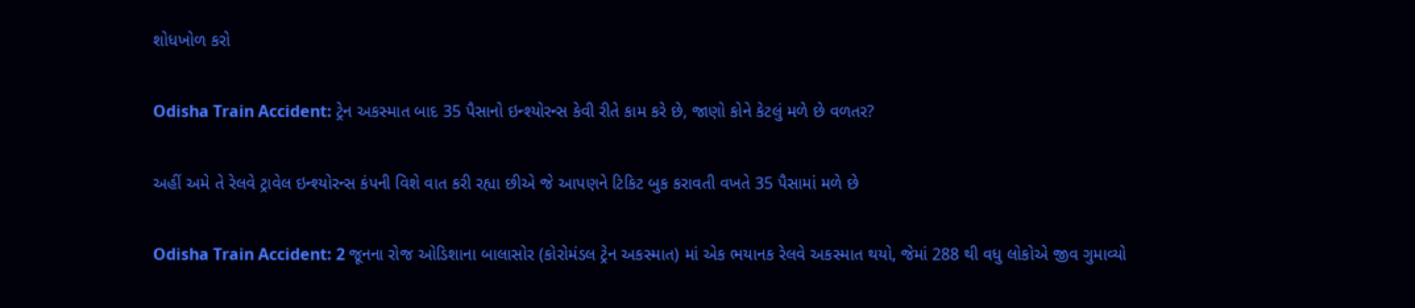શોધખોળ કરો

Odisha Train Accident: ટ્રેન અકસ્માત બાદ 35 પૈસાનો ઇન્શ્યોરન્સ કેવી રીતે કામ કરે છે, જાણો કોને કેટલું મળે છે વળતર?

અહીં અમે તે રેલવે ટ્રાવેલ ઇન્શ્યોરન્સ કંપની વિશે વાત કરી રહ્યા છીએ જે આપણને ટિકિટ બુક કરાવતી વખતે 35 પૈસામાં મળે છે

Odisha Train Accident: 2 જૂનના રોજ ઓડિશાના બાલાસોર (કોરોમંડલ ટ્રેન અકસ્માત) માં એક ભયાનક રેલવે અકસ્માત થયો, જેમાં 288 થી વધુ લોકોએ જીવ ગુમાવ્યો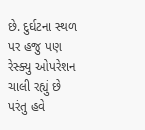છે. દુર્ઘટના સ્થળ પર હજુ પણ રેસ્ક્યુ ઓપરેશન ચાલી રહ્યું છે પરંતુ હવે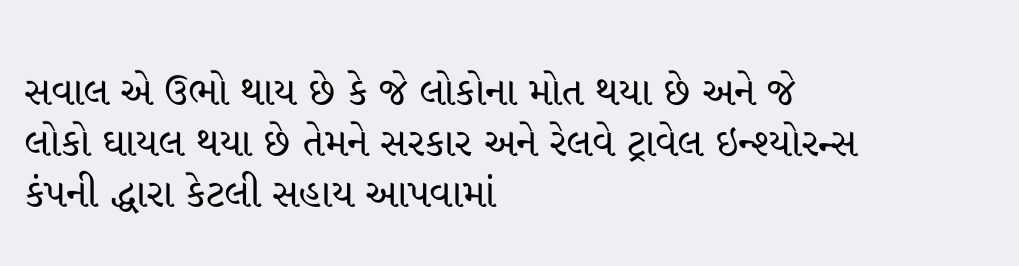સવાલ એ ઉભો થાય છે કે જે લોકોના મોત થયા છે અને જે લોકો ઘાયલ થયા છે તેમને સરકાર અને રેલવે ટ્રાવેલ ઇન્શ્યોરન્સ કંપની દ્ધારા કેટલી સહાય આપવામાં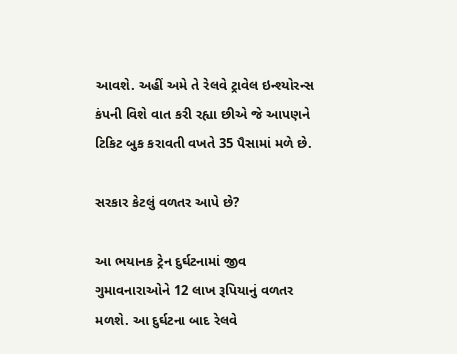આવશે. અહીં અમે તે રેલવે ટ્રાવેલ ઇન્શ્યોરન્સ કંપની વિશે વાત કરી રહ્યા છીએ જે આપણને ટિકિટ બુક કરાવતી વખતે 35 પૈસામાં મળે છે.

સરકાર કેટલું વળતર આપે છે?

આ ભયાનક ટ્રેન દુર્ઘટનામાં જીવ ગુમાવનારાઓને 12 લાખ રૂપિયાનું વળતર મળશે. આ દુર્ઘટના બાદ રેલવે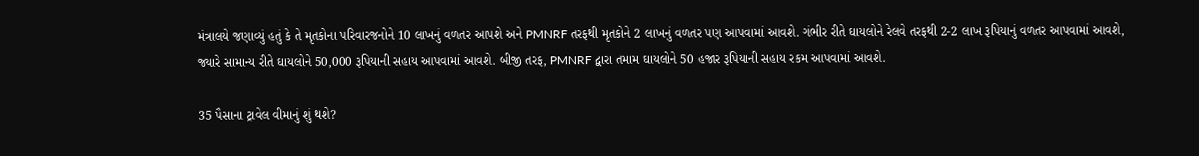મંત્રાલયે જણાવ્યું હતું કે તે મૃતકોના પરિવારજનોને 10 લાખનું વળતર આપશે અને PMNRF તરફથી મૃતકોને 2 લાખનું વળતર પણ આપવામાં આવશે. ગંભીર રીતે ઘાયલોને રેલવે તરફથી 2-2 લાખ રૂપિયાનું વળતર આપવામાં આવશે, જ્યારે સામાન્ય રીતે ઘાયલોને 50,000 રૂપિયાની સહાય આપવામાં આવશે. બીજી તરફ, PMNRF દ્વારા તમામ ઘાયલોને 50 હજાર રૂપિયાની સહાય રકમ આપવામાં આવશે.

35 પૈસાના ટ્રાવેલ વીમાનું શું થશે?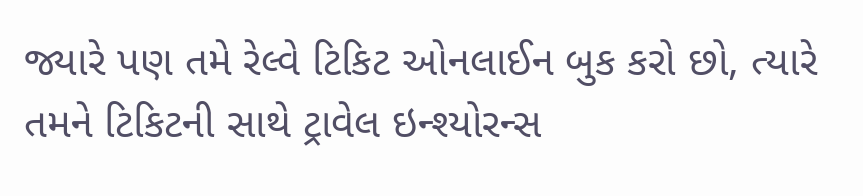જ્યારે પણ તમે રેલ્વે ટિકિટ ઓનલાઈન બુક કરો છો, ત્યારે તમને ટિકિટની સાથે ટ્રાવેલ ઇન્શ્યોરન્સ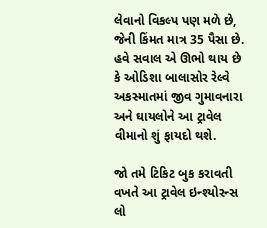લેવાનો વિકલ્પ પણ મળે છે, જેની કિંમત માત્ર 35 પૈસા છે. હવે સવાલ એ ઊભો થાય છે કે ઓડિશા બાલાસોર રેલ્વે અકસ્માતમાં જીવ ગુમાવનારા અને ઘાયલોને આ ટ્રાવેલ વીમાનો શું ફાયદો થશે.

જો તમે ટિકિટ બુક કરાવતી વખતે આ ટ્રાવેલ ઇન્શ્યોરન્સ લો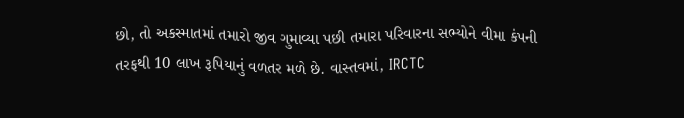છો, તો અકસ્માતમાં તમારો જીવ ગુમાવ્યા પછી તમારા પરિવારના સભ્યોને વીમા કંપની તરફથી 10 લાખ રૂપિયાનું વળતર મળે છે. વાસ્તવમાં, IRCTC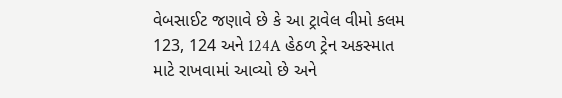વેબસાઈટ જણાવે છે કે આ ટ્રાવેલ વીમો કલમ 123, 124 અને 124A હેઠળ ટ્રેન અકસ્માત માટે રાખવામાં આવ્યો છે અને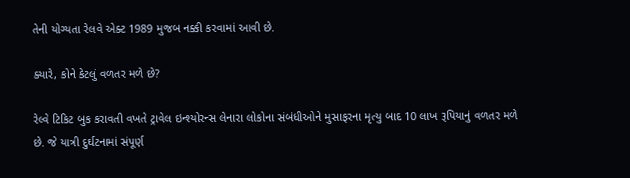તેની યોગ્યતા રેલવે એક્ટ 1989 મુજબ નક્કી કરવામાં આવી છે.

ક્યારે, કોને કેટલું વળતર મળે છે?

રેલ્વે ટિકિટ બુક કરાવતી વખતે ટ્રાવેલ ઇન્શ્યોરન્સ લેનારા લોકોના સંબંધીઓને મુસાફરના મૃત્યુ બાદ 10 લાખ રૂપિયાનું વળતર મળે છે. જે યાત્રી દુર્ઘટનામાં સંપૂર્ણ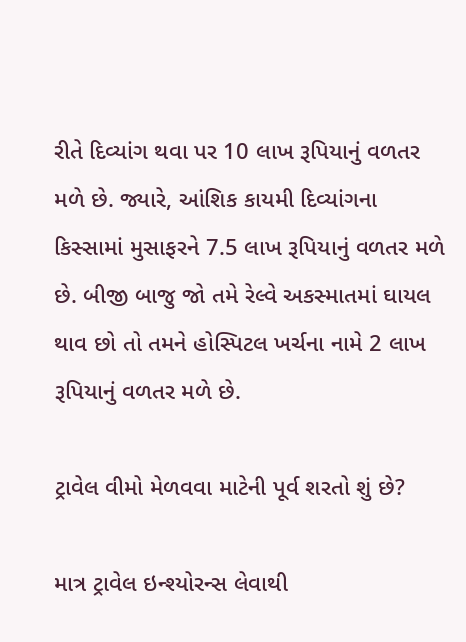રીતે દિવ્યાંગ થવા પર 10 લાખ રૂપિયાનું વળતર મળે છે. જ્યારે, આંશિક કાયમી દિવ્યાંગના કિસ્સામાં મુસાફરને 7.5 લાખ રૂપિયાનું વળતર મળે છે. બીજી બાજુ જો તમે રેલ્વે અકસ્માતમાં ઘાયલ થાવ છો તો તમને હોસ્પિટલ ખર્ચના નામે 2 લાખ રૂપિયાનું વળતર મળે છે.

ટ્રાવેલ વીમો મેળવવા માટેની પૂર્વ શરતો શું છે?

માત્ર ટ્રાવેલ ઇન્શ્યોરન્સ લેવાથી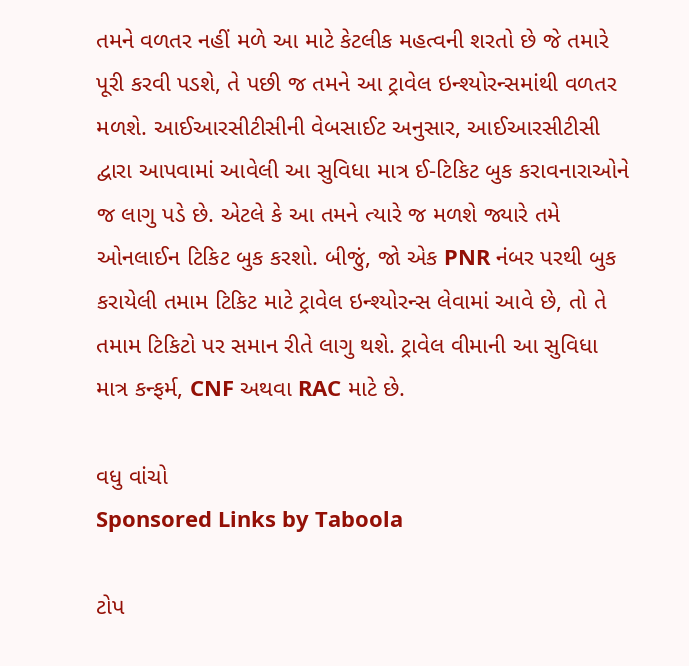તમને વળતર નહીં મળે આ માટે કેટલીક મહત્વની શરતો છે જે તમારે પૂરી કરવી પડશે, તે પછી જ તમને આ ટ્રાવેલ ઇન્શ્યોરન્સમાંથી વળતર મળશે. આઈઆરસીટીસીની વેબસાઈટ અનુસાર, આઈઆરસીટીસી દ્વારા આપવામાં આવેલી આ સુવિધા માત્ર ઈ-ટિકિટ બુક કરાવનારાઓને જ લાગુ પડે છે. એટલે કે આ તમને ત્યારે જ મળશે જ્યારે તમે ઓનલાઈન ટિકિટ બુક કરશો. બીજું, જો એક PNR નંબર પરથી બુક કરાયેલી તમામ ટિકિટ માટે ટ્રાવેલ ઇન્શ્યોરન્સ લેવામાં આવે છે, તો તે તમામ ટિકિટો પર સમાન રીતે લાગુ થશે. ટ્રાવેલ વીમાની આ સુવિધા માત્ર કન્ફર્મ, CNF અથવા RAC માટે છે.

વધુ વાંચો
Sponsored Links by Taboola

ટોપ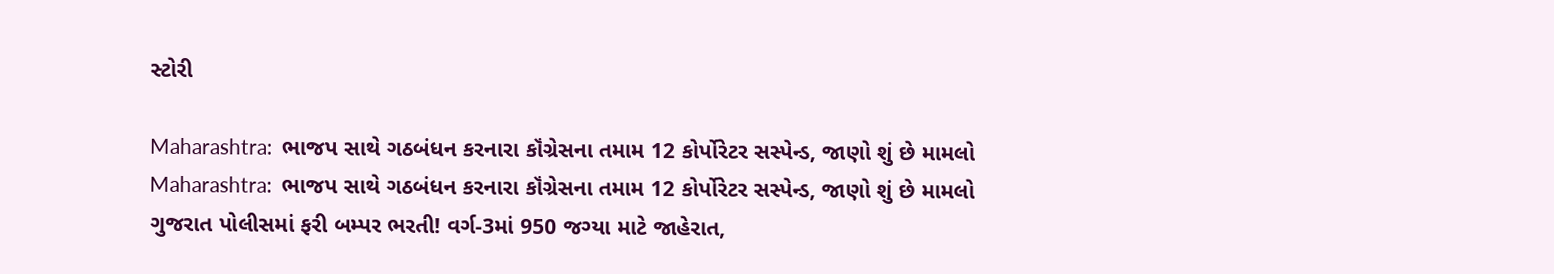સ્ટોરી

Maharashtra:  ભાજપ સાથે ગઠબંધન કરનારા કૉંગ્રેસના તમામ 12 કોર્પોરેટર સસ્પેન્ડ, જાણો શું છે મામલો
Maharashtra:  ભાજપ સાથે ગઠબંધન કરનારા કૉંગ્રેસના તમામ 12 કોર્પોરેટર સસ્પેન્ડ, જાણો શું છે મામલો
ગુજરાત પોલીસમાં ફરી બમ્પર ભરતી! વર્ગ-3માં 950 જગ્યા માટે જાહેરાત,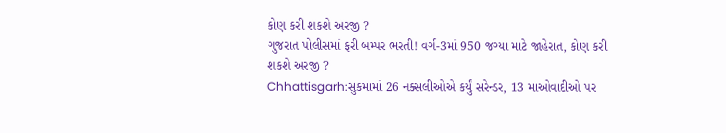કોણ કરી શકશે અરજી ?
ગુજરાત પોલીસમાં ફરી બમ્પર ભરતી! વર્ગ-3માં 950 જગ્યા માટે જાહેરાત, કોણ કરી શકશે અરજી ?
Chhattisgarh:સુકમામાં 26 નક્સલીઓએ કર્યું સરેન્ડર, 13 માઓવાદીઓ પર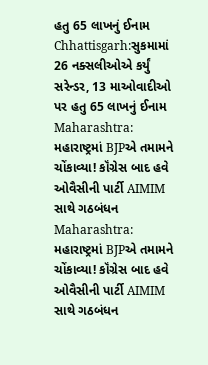હતુ 65 લાખનું ઈનામ
Chhattisgarh:સુકમામાં 26 નક્સલીઓએ કર્યું સરેન્ડર, 13 માઓવાદીઓ પર હતુ 65 લાખનું ઈનામ
Maharashtra:  મહારાષ્ટ્રમાં BJPએ તમામને ચોંકાવ્યા! કૉંગ્રેસ બાદ હવે ઓવૈસીની પાર્ટી AIMIM સાથે ગઠબંધન
Maharashtra:  મહારાષ્ટ્રમાં BJPએ તમામને ચોંકાવ્યા! કૉંગ્રેસ બાદ હવે ઓવૈસીની પાર્ટી AIMIM સાથે ગઠબંધન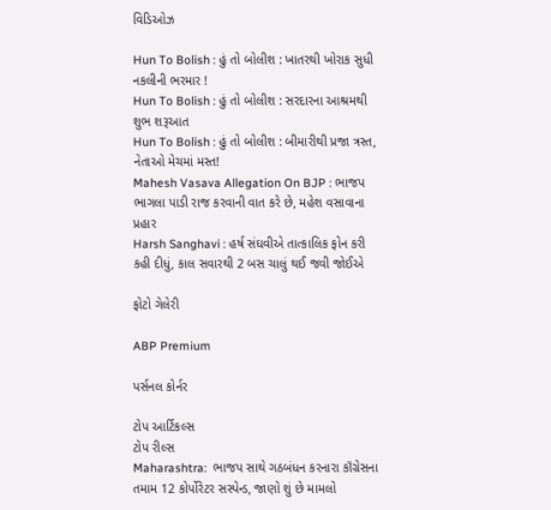વિડિઓઝ

Hun To Bolish : હું તો બોલીશ : ખાતરથી ખોરાક સુધી નકલીની ભરમાર !
Hun To Bolish : હું તો બોલીશ : સરદારના આશ્રમથી શુભ શરૂઆત
Hun To Bolish : હું તો બોલીશ : બીમારીથી પ્રજા ત્રસ્ત, નેતાઓ મેચમાં મસ્ત!
Mahesh Vasava Allegation On BJP : ભાજપ ભાગલા પાડી રાજ કરવાની વાત કરે છે, મહેશ વસાવાના પ્રહાર
Harsh Sanghavi : હર્ષ સંઘવીએ તાત્કાલિક ફોન કરી કહી દીધું, કાલ સવારથી 2 બસ ચાલું થઈ જવી જોઈએ

ફોટો ગેલેરી

ABP Premium

પર્સનલ કોર્નર

ટોપ આર્ટિકલ્સ
ટોપ રીલ્સ
Maharashtra:  ભાજપ સાથે ગઠબંધન કરનારા કૉંગ્રેસના તમામ 12 કોર્પોરેટર સસ્પેન્ડ, જાણો શું છે મામલો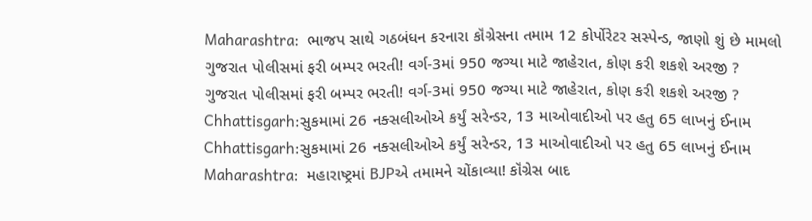Maharashtra:  ભાજપ સાથે ગઠબંધન કરનારા કૉંગ્રેસના તમામ 12 કોર્પોરેટર સસ્પેન્ડ, જાણો શું છે મામલો
ગુજરાત પોલીસમાં ફરી બમ્પર ભરતી! વર્ગ-3માં 950 જગ્યા માટે જાહેરાત, કોણ કરી શકશે અરજી ?
ગુજરાત પોલીસમાં ફરી બમ્પર ભરતી! વર્ગ-3માં 950 જગ્યા માટે જાહેરાત, કોણ કરી શકશે અરજી ?
Chhattisgarh:સુકમામાં 26 નક્સલીઓએ કર્યું સરેન્ડર, 13 માઓવાદીઓ પર હતુ 65 લાખનું ઈનામ
Chhattisgarh:સુકમામાં 26 નક્સલીઓએ કર્યું સરેન્ડર, 13 માઓવાદીઓ પર હતુ 65 લાખનું ઈનામ
Maharashtra:  મહારાષ્ટ્રમાં BJPએ તમામને ચોંકાવ્યા! કૉંગ્રેસ બાદ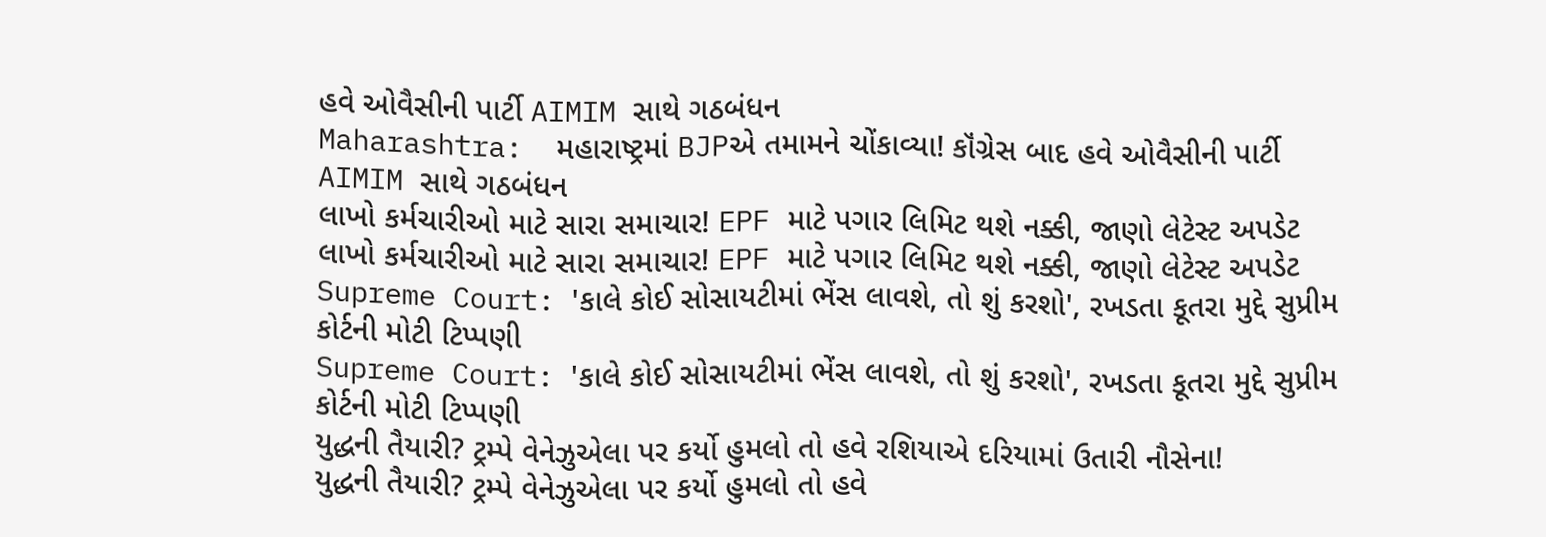હવે ઓવૈસીની પાર્ટી AIMIM સાથે ગઠબંધન
Maharashtra:  મહારાષ્ટ્રમાં BJPએ તમામને ચોંકાવ્યા! કૉંગ્રેસ બાદ હવે ઓવૈસીની પાર્ટી AIMIM સાથે ગઠબંધન
લાખો કર્મચારીઓ માટે સારા સમાચાર! EPF માટે પગાર લિમિટ થશે નક્કી, જાણો લેટેસ્ટ અપડેટ
લાખો કર્મચારીઓ માટે સારા સમાચાર! EPF માટે પગાર લિમિટ થશે નક્કી, જાણો લેટેસ્ટ અપડેટ
Supreme Court: 'કાલે કોઈ સોસાયટીમાં ભેંસ લાવશે, તો શું કરશો', રખડતા કૂતરા મુદ્દે સુપ્રીમ કોર્ટની મોટી ટિપ્પણી
Supreme Court: 'કાલે કોઈ સોસાયટીમાં ભેંસ લાવશે, તો શું કરશો', રખડતા કૂતરા મુદ્દે સુપ્રીમ કોર્ટની મોટી ટિપ્પણી
યુદ્ધની તૈયારી? ટ્રમ્પે વેનેઝુએલા પર કર્યો હુમલો તો હવે રશિયાએ દરિયામાં ઉતારી નૌસેના!
યુદ્ધની તૈયારી? ટ્રમ્પે વેનેઝુએલા પર કર્યો હુમલો તો હવે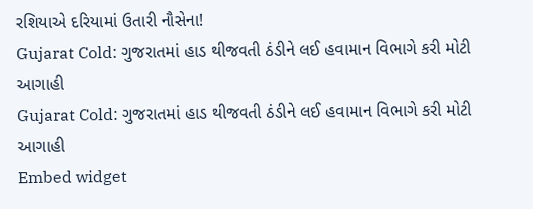રશિયાએ દરિયામાં ઉતારી નૌસેના!
Gujarat Cold: ગુજરાતમાં હાડ થીજવતી ઠંડીને લઈ હવામાન વિભાગે કરી મોટી આગાહી
Gujarat Cold: ગુજરાતમાં હાડ થીજવતી ઠંડીને લઈ હવામાન વિભાગે કરી મોટી આગાહી
Embed widget